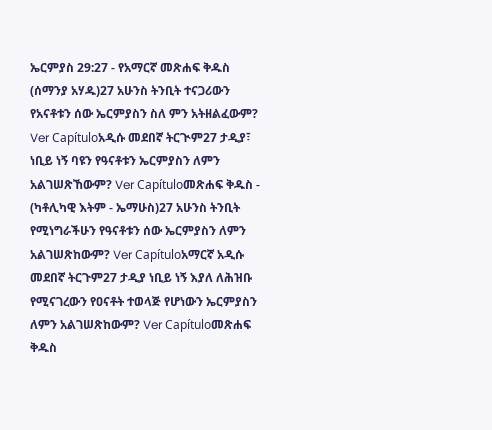ኤርምያስ 29:27 - የአማርኛ መጽሐፍ ቅዱስ (ሰማንያ አሃዱ)27 አሁንስ ትንቢት ተናጋሪውን የአናቶቱን ሰው ኤርምያስን ስለ ምን አትዘልፈውም? Ver Capítuloአዲሱ መደበኛ ትርጒም27 ታዲያ፣ ነቢይ ነኝ ባዩን የዓናቶቱን ኤርምያስን ለምን አልገሠጽኸውም? Ver Capítuloመጽሐፍ ቅዱስ - (ካቶሊካዊ እትም - ኤማሁስ)27 አሁንስ ትንቢት የሚነግራችሁን የዓናቶቱን ሰው ኤርምያስን ለምን አልገሠጽከውም? Ver Capítuloአማርኛ አዲሱ መደበኛ ትርጉም27 ታዲያ ነቢይ ነኝ እያለ ለሕዝቡ የሚናገረውን የዐናቶት ተወላጅ የሆነውን ኤርምያስን ለምን አልገሠጽከውም? Ver Capítuloመጽሐፍ ቅዱስ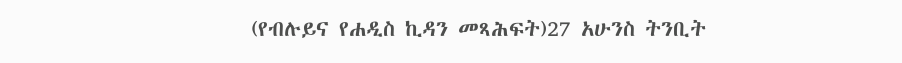(የብሉይና የሐዲስ ኪዳን መጻሕፍት)27 አሁንስ ትንቢት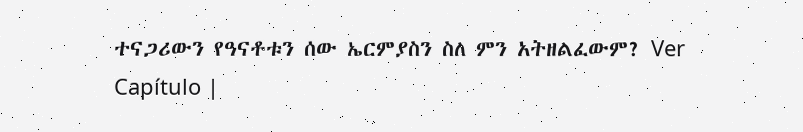ተናጋሪውን የዓናቶቱን ሰው ኤርምያስን ስለ ምን አትዘልፈውም? Ver Capítulo |